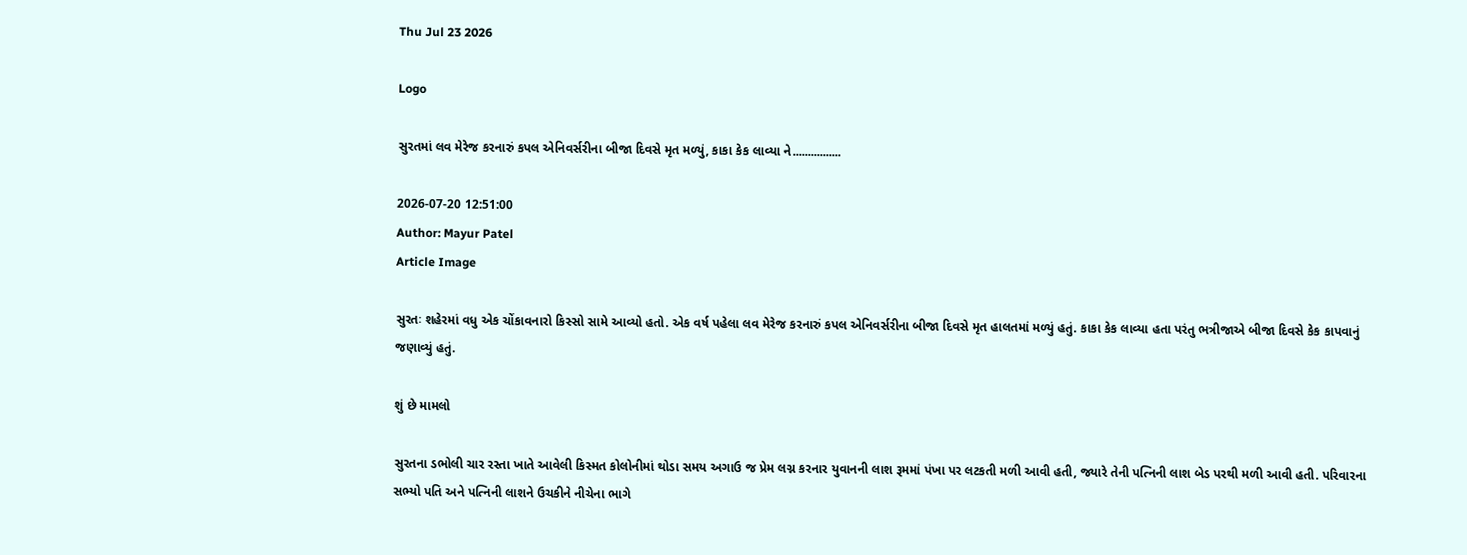Thu Jul 23 2026

Logo

સુરતમાં લવ મેરેજ કરનારું કપલ એનિવર્સરીના બીજા દિવસે મૃત મળ્યું, કાકા કેક લાવ્યા ને................

2026-07-20 12:51:00
Author: Mayur Patel
Article Image

સુરતઃ શહેરમાં વધુ એક ચોંકાવનારો કિસ્સો સામે આવ્યો હતો. એક વર્ષ પહેલા લવ મેરેજ કરનારું કપલ એનિવર્સરીના બીજા દિવસે મૃત હાલતમાં મળ્યું હતું. કાકા કેક લાવ્યા હતા પરંતુ ભત્રીજાએ બીજા દિવસે કેક કાપવાનું જણાવ્યું હતું.

શું છે મામલો

સુરતના ડભોલી ચાર રસ્તા ખાતે આવેલી કિસ્મત કોલોનીમાં થોડા સમય અગાઉ જ પ્રેમ લગ્ન કરનાર યુવાનની લાશ રૂમમાં પંખા પર લટકતી મળી આવી હતી, જ્યારે તેની પત્નિની લાશ બેડ પરથી મળી આવી હતી. પરિવારના સભ્યો પતિ અને પત્નિની લાશને ઉચકીને નીચેના ભાગે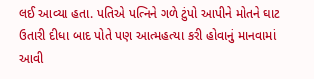લઈ આવ્યા હતા. પતિએ પત્નિને ગળે ટુંપો આપીને મોતને ઘાટ ઉતારી દીધા બાદ પોતે પણ આત્મહત્યા કરી હોવાનું માનવામાં આવી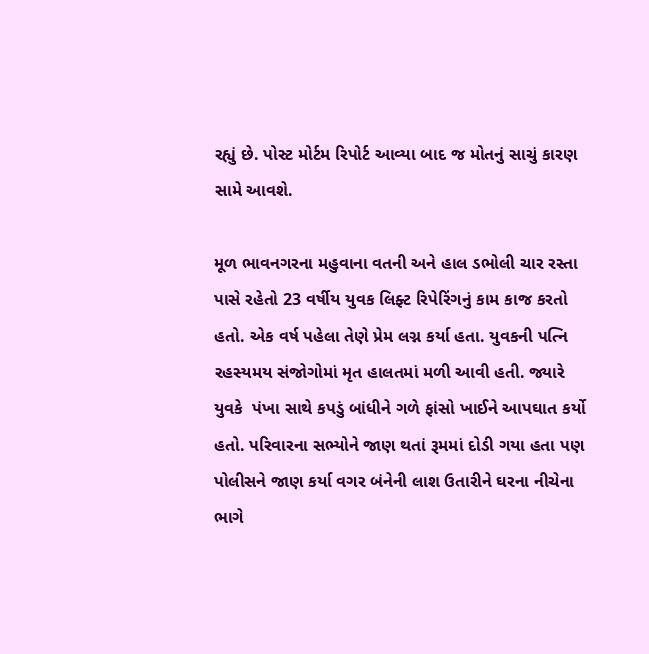રહ્યું છે. પોસ્ટ મોર્ટમ રિપોર્ટ આવ્યા બાદ જ મોતનું સાચું કારણ સામે આવશે.

મૂળ ભાવનગરના મહુવાના વતની અને હાલ ડભોલી ચાર રસ્તા પાસે રહેતો 23 વર્ષીય યુવક લિફ્ટ રિપેરિંગનું કામ કાજ કરતો હતો. એક વર્ષ પહેલા તેણે પ્રેમ લગ્ન કર્યા હતા. યુવકની પત્નિ રહસ્યમય સંજોગોમાં મૃત હાલતમાં મળી આવી હતી. જ્યારે યુવકે  પંખા સાથે કપડું બાંધીને ગળે ફાંસો ખાઈને આપઘાત કર્યો હતો. પરિવારના સભ્યોને જાણ થતાં રૂમમાં દોડી ગયા હતા પણ  પોલીસને જાણ કર્યા વગર બંનેની લાશ ઉતારીને ઘરના નીચેના ભાગે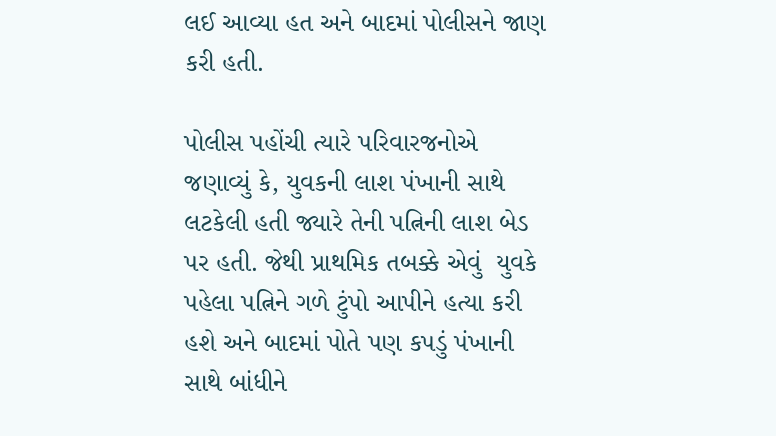લઈ આવ્યા હત અને બાદમાં પોલીસને જાણ કરી હતી.

પોલીસ પહોંચી ત્યારે પરિવારજનોએ જણાવ્યું કે, યુવકની લાશ પંખાની સાથે લટકેલી હતી જ્યારે તેની પત્નિની લાશ બેડ પર હતી. જેથી પ્રાથમિક તબક્કે એવું  યુવકે પહેલા પત્નિને ગળે ટુંપો આપીને હત્યા કરી હશે અને બાદમાં પોતે પણ કપડું પંખાની સાથે બાંધીને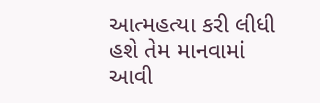આત્મહત્યા કરી લીધી હશે તેમ માનવામાં આવી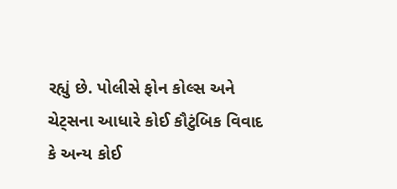રહ્યું છે. પોલીસે ફોન કોલ્સ અને ચેટ્સના આધારે કોઈ કૌટુંબિક વિવાદ કે અન્ય કોઈ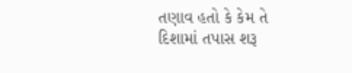તણાવ હતો કે કેમ તે દિશામાં તપાસ શરૂ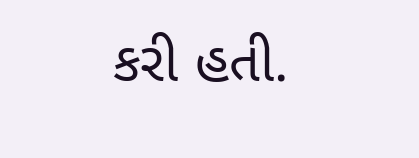કરી હતી.